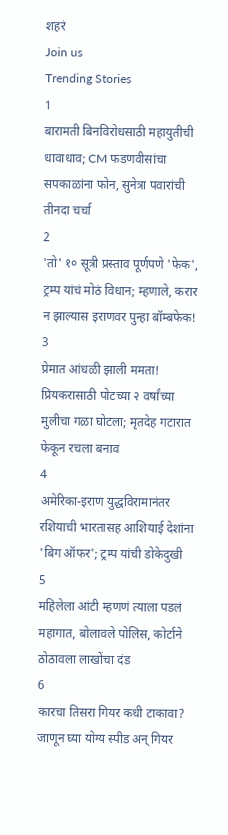शहरं
Join us
Trending Stories
1
बारामती बिनविरोधसाठी महायुतीची धावाधाव; CM फडणवीसांचा सपकाळांना फोन, सुनेत्रा पवारांची तीनदा चर्चा
2
'तो' १० सूत्री प्रस्ताव पूर्णपणे 'फेक', ट्रम्प यांचं मोठं विधान; म्हणाले, करार न झाल्यास इराणवर पुन्हा बॉम्बफेक!
3
प्रेमात आंधळी झाली ममता! प्रियकरासाठी पोटच्या २ वर्षांच्या मुलीचा गळा घोटला; मृतदेह गटारात फेकून रचला बनाव
4
अमेरिका-इराण युद्धविरामानंतर रशियाची भारतासह आशियाई देशांना 'बिग ऑफर'; ट्रम्प यांची डोकेदुखी
5
महिलेला आंटी म्हणणं त्याला पडलं महागात, बोलावले पोलिस, कोर्टाने ठोठावला लाखोंचा दंड
6
कारचा तिसरा गियर कधी टाकावा? जाणून घ्या योग्य स्पीड अन् गियर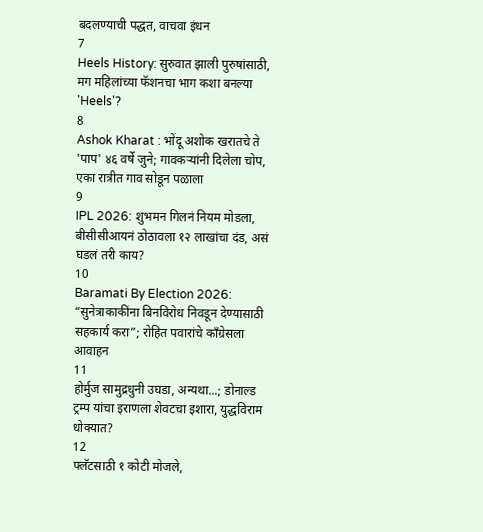बदलण्याची पद्धत, वाचवा इंधन
7
Heels History: सुरुवात झाली पुरुषांसाठी, मग महिलांच्या फॅशनचा भाग कशा बनल्या 'Heels'?
8
Ashok Kharat : भोंदू अशोक खरातचे ते 'पाप' ४६ वर्षे जुने; गावकऱ्यांनी दिलेला चोप, एका रात्रीत गाव सोडून पळाला
9
IPL 2026: शुभमन गिलनं नियम मोडला, बीसीसीआयनं ठोठावला १२ लाखांचा दंड, असं घडलं तरी काय?
10
Baramati By Election 2026: “सुनेत्राकाकींना बिनविरोध निवडून देण्यासाठी सहकार्य करा”; रोहित पवारांचे काँग्रेसला आवाहन
11
होर्मुज सामुद्रधुनी उघडा, अन्यथा...; डोनाल्ड ट्रम्प यांचा इराणला शेवटचा इशारा, युद्धविराम धोक्यात?
12
फ्लॅटसाठी १ कोटी मोजले,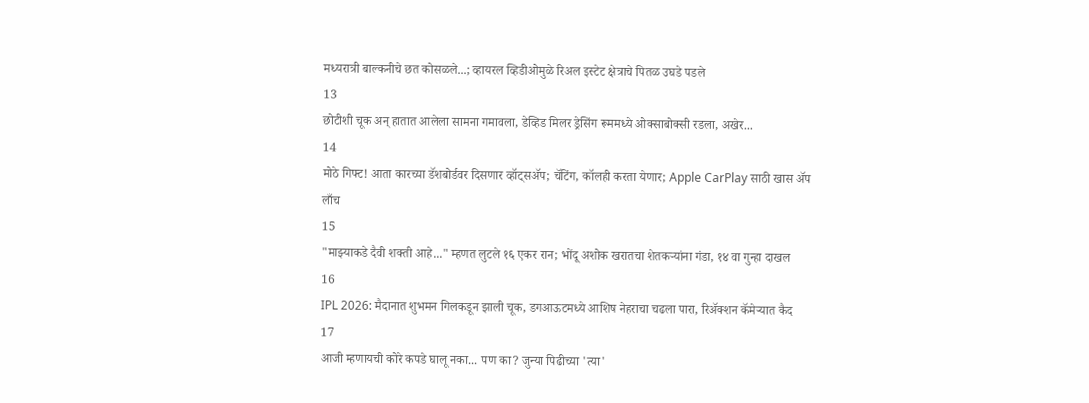मध्यरात्री बाल्कनीचे छत कोसळले...; व्हायरल व्हिडीओमुळे रिअल इस्टेट क्षेत्राचे पितळ उघडे पडले
13
छोटीशी चूक अन् हातात आलेला सामना गमावला, डेव्हिड मिलर ड्रेसिंग रूममध्ये ओक्साबोक्सी रडला, अखेर...
14
मोठे गिफ्ट! आता कारच्या डॅशबोर्डवर दिसणार व्हॉट्सॲप; चॅटिंग, कॉलही करता येणार; Apple CarPlay साठी खास अ‍ॅप लाँच
15
"माझ्याकडे दैवी शक्ती आहे..." म्हणत लुटले १६ एकर रान; भोंदू अशोक खरातचा शेतकऱ्यांना गंडा, १४ वा गुन्हा दाखल
16
IPL 2026: मैदानात शुभमन गिलकडून झाली चूक, डगआऊटमध्ये आशिष नेहराचा चढला पारा, रिअ‍ॅक्शन कॅमेऱ्यात कैद
17
आजी म्हणायची कोरे कपडे घालू नका... पण का? जुन्या पिढीच्या 'त्या'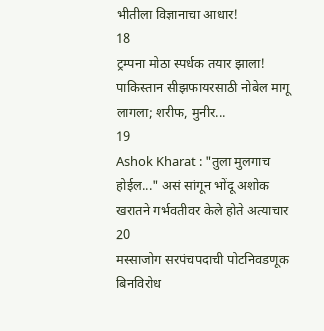भीतीला विज्ञानाचा आधार!
18
ट्रम्पना मोठा स्पर्धक तयार झाला! पाकिस्तान सीझफायरसाठी नोबेल मागू लागला; शरीफ, मुनीर...
19
Ashok Kharat : "तुला मुलगाच होईल..." असं सांगून भोंदू अशोक खरातने गर्भवतीवर केले होते अत्याचार
20
मस्साजोग सरपंचपदाची पोटनिवडणूक बिनविरोध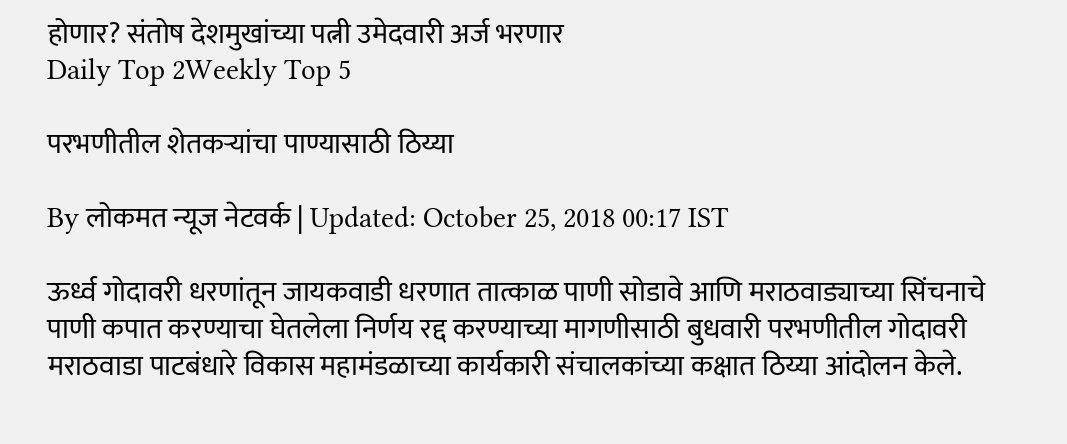होणार? संतोष देशमुखांच्या पत्नी उमेदवारी अर्ज भरणार
Daily Top 2Weekly Top 5

परभणीतील शेतकऱ्यांचा पाण्यासाठी ठिय्या

By लोकमत न्यूज नेटवर्क | Updated: October 25, 2018 00:17 IST

ऊर्ध्व गोदावरी धरणांतून जायकवाडी धरणात तात्काळ पाणी सोडावे आणि मराठवाड्याच्या सिंचनाचे पाणी कपात करण्याचा घेतलेला निर्णय रद्द करण्याच्या मागणीसाठी बुधवारी परभणीतील गोदावरी मराठवाडा पाटबंधारे विकास महामंडळाच्या कार्यकारी संचालकांच्या कक्षात ठिय्या आंदोलन केले.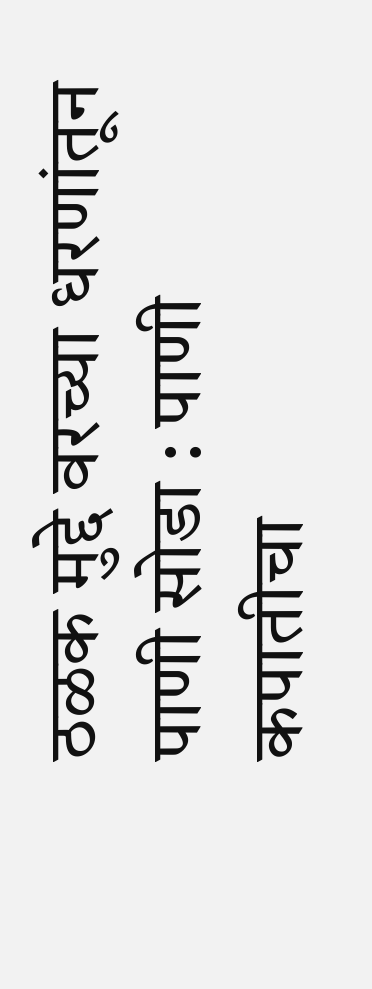ठळक मुद्दे वरच्या धरणांतून पाणी सोडा : पाणी कपातीचा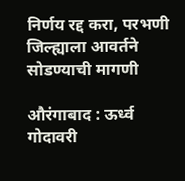निर्णय रद्द करा, परभणी जिल्ह्याला आवर्तने सोडण्याची मागणी

औरंगाबाद : ऊर्ध्व गोदावरी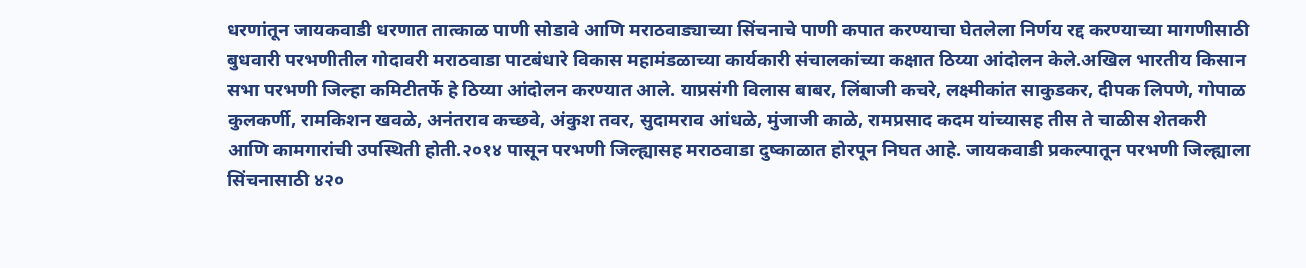धरणांतून जायकवाडी धरणात तात्काळ पाणी सोडावे आणि मराठवाड्याच्या सिंचनाचे पाणी कपात करण्याचा घेतलेला निर्णय रद्द करण्याच्या मागणीसाठी बुधवारी परभणीतील गोदावरी मराठवाडा पाटबंधारे विकास महामंडळाच्या कार्यकारी संचालकांच्या कक्षात ठिय्या आंदोलन केले.अखिल भारतीय किसान सभा परभणी जिल्हा कमिटीतर्फे हे ठिय्या आंदोलन करण्यात आले. याप्रसंगी विलास बाबर, लिंबाजी कचरे, लक्ष्मीकांत साकुडकर, दीपक लिपणे, गोपाळ कुलकर्णी, रामकिशन खवळे, अनंतराव कच्छवे, अंकुश तवर, सुदामराव आंधळे, मुंजाजी काळे, रामप्रसाद कदम यांच्यासह तीस ते चाळीस शेतकरी आणि कामगारांची उपस्थिती होती.२०१४ पासून परभणी जिल्ह्यासह मराठवाडा दुष्काळात होरपून निघत आहे. जायकवाडी प्रकल्पातून परभणी जिल्ह्याला सिंचनासाठी ४२०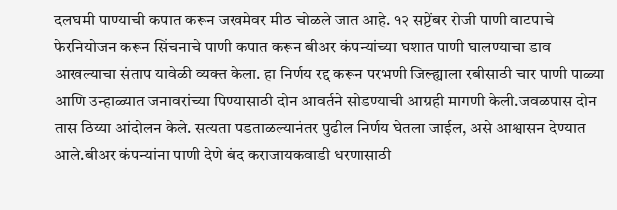दलघमी पाण्याची कपात करून जखमेवर मीठ चोळले जात आहे. १२ सप्टेंबर रोजी पाणी वाटपाचे फेरनियोजन करून सिंचनाचे पाणी कपात करून बीअर कंपन्यांच्या घशात पाणी घालण्याचा डाव आखल्याचा संताप यावेळी व्यक्त केला. हा निर्णय रद्द करून परभणी जिल्ह्याला रबीसाठी चार पाणी पाळ्या आणि उन्हाळ्यात जनावरांच्या पिण्यासाठी दोन आवर्तने सोडण्याची आग्रही मागणी केली.जवळपास दोन तास ठिय्या आंदोलन केले. सत्यता पडताळल्यानंतर पुढील निर्णय घेतला जाईल, असे आश्वासन देण्यात आले.बीअर कंपन्यांना पाणी देणे बंद कराजायकवाडी धरणासाठी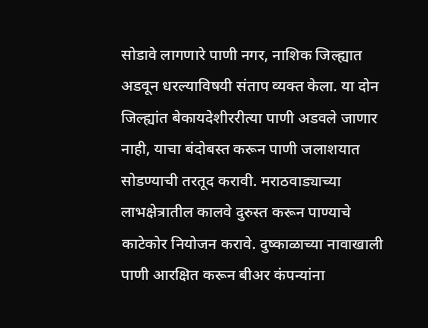सोडावे लागणारे पाणी नगर, नाशिक जिल्ह्यात अडवून धरल्याविषयी संताप व्यक्त केला. या दोन जिल्ह्यांत बेकायदेशीररीत्या पाणी अडवले जाणार नाही, याचा बंदोबस्त करून पाणी जलाशयात सोडण्याची तरतूद करावी. मराठवाड्याच्या लाभक्षेत्रातील कालवे दुरुस्त करून पाण्याचे काटेकोर नियोजन करावे. दुष्काळाच्या नावाखाली पाणी आरक्षित करून बीअर कंपन्यांना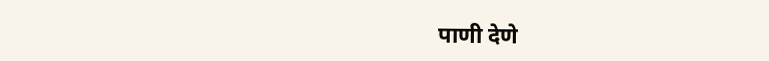पाणी देणे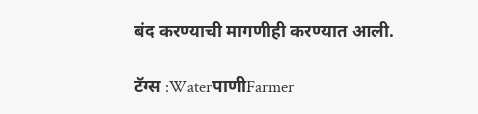बंद करण्याची मागणीही करण्यात आली.

टॅग्स :WaterपाणीFarmer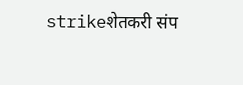strikeशेतकरी संप